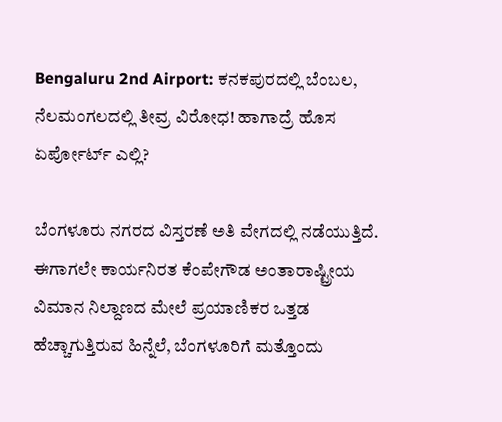Bengaluru 2nd Airport: ಕನಕಪುರದಲ್ಲಿ ಬೆಂಬಲ, ನೆಲಮಂಗಲದಲ್ಲಿ ತೀವ್ರ ವಿರೋಧ! ಹಾಗಾದ್ರೆ ಹೊಸ ಏರ್ಪೋರ್ಟ್ ಎಲ್ಲಿ?

ಬೆಂಗಳೂರು ನಗರದ ವಿಸ್ತರಣೆ ಅತಿ ವೇಗದಲ್ಲಿ ನಡೆಯುತ್ತಿದೆ. ಈಗಾಗಲೇ ಕಾರ್ಯನಿರತ ಕೆಂಪೇಗೌಡ ಅಂತಾರಾಷ್ಟ್ರೀಯ ವಿಮಾನ ನಿಲ್ದಾಣದ ಮೇಲೆ ಪ್ರಯಾಣಿಕರ ಒತ್ತಡ ಹೆಚ್ಚಾಗುತ್ತಿರುವ ಹಿನ್ನೆಲೆ, ಬೆಂಗಳೂರಿಗೆ ಮತ್ತೊಂದು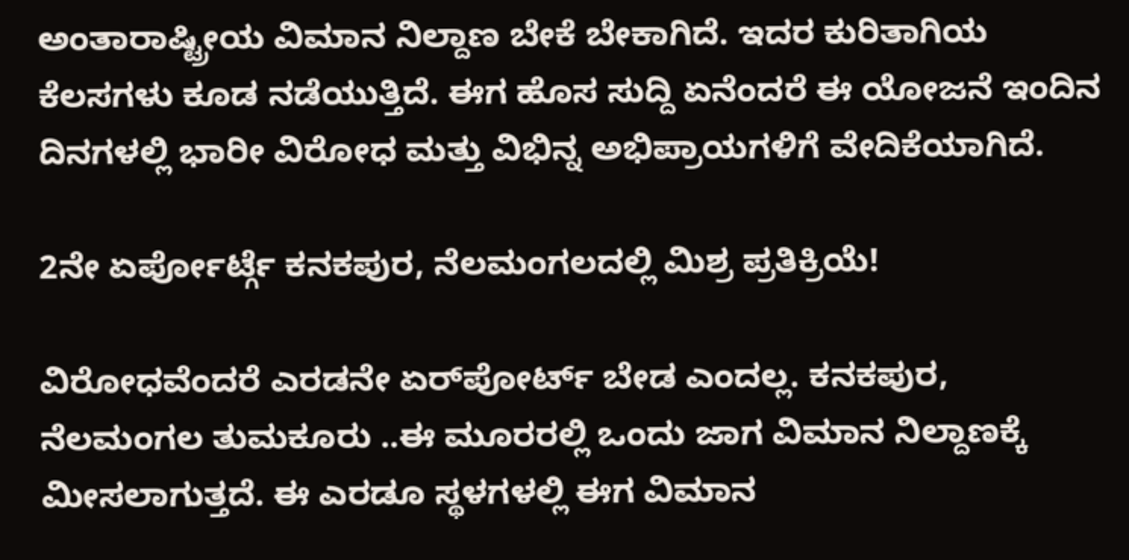ಅಂತಾರಾಷ್ಟ್ರೀಯ ವಿಮಾನ ನಿಲ್ದಾಣ ಬೇಕೆ ಬೇಕಾಗಿದೆ. ಇದರ ಕುರಿತಾಗಿಯ ಕೆಲಸಗಳು ಕೂಡ ನಡೆಯುತ್ತಿದೆ. ಈಗ ಹೊಸ ಸುದ್ದಿ ಏನೆಂದರೆ ಈ ಯೋಜನೆ ಇಂದಿನ ದಿನಗಳಲ್ಲಿ ಭಾರೀ ವಿರೋಧ ಮತ್ತು ವಿಭಿನ್ನ ಅಭಿಪ್ರಾಯಗಳಿಗೆ ವೇದಿಕೆಯಾಗಿದೆ.

2ನೇ ಏರ್ಪೋರ್ಟ್ಗೆ ಕನಕಪುರ, ನೆಲಮಂಗಲದಲ್ಲಿ ಮಿಶ್ರ ಪ್ರತಿಕ್ರಿಯೆ!

ವಿರೋಧವೆಂದರೆ ಎರಡನೇ ಏರ್‍‌ಪೋರ್ಟ್ ಬೇಡ ಎಂದಲ್ಲ. ಕನಕಪುರ, ನೆಲಮಂಗಲ ತುಮಕೂರು ..ಈ ಮೂರರಲ್ಲಿ ಒಂದು ಜಾಗ ವಿಮಾನ ನಿಲ್ದಾಣಕ್ಕೆ ಮೀಸಲಾಗುತ್ತದೆ. ಈ ಎರಡೂ ಸ್ಥಳಗಳಲ್ಲಿ ಈಗ ವಿಮಾನ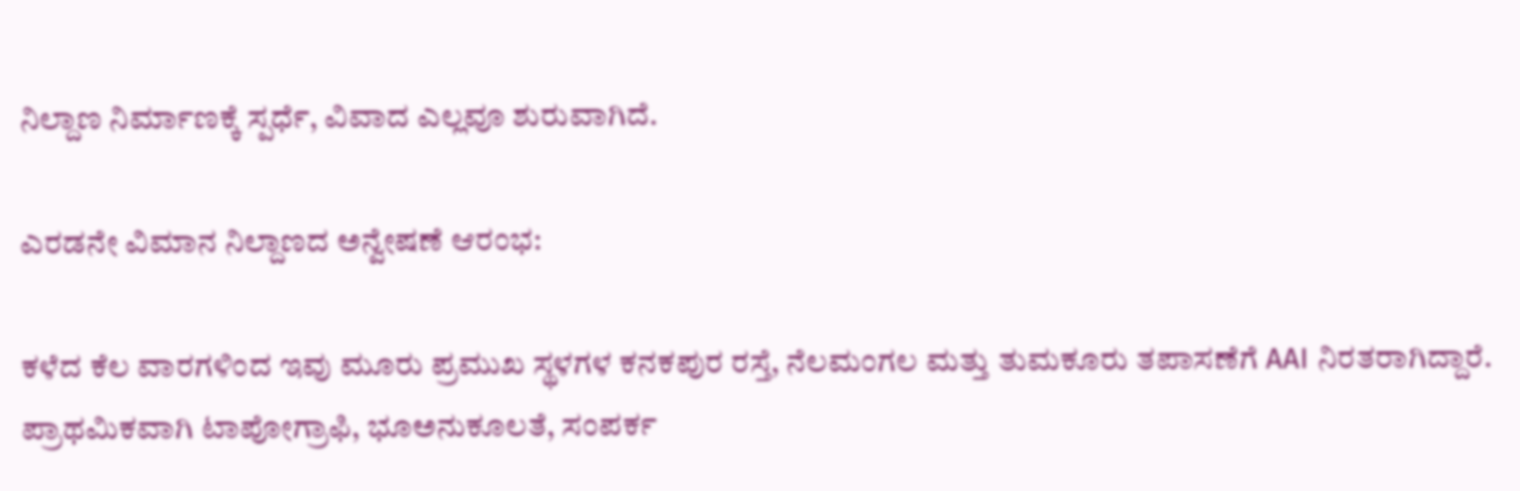ನಿಲ್ದಾಣ ನಿರ್ಮಾಣಕ್ಕೆ ಸ್ಪರ್ಧೆ, ವಿವಾದ ಎಲ್ಲವೂ ಶುರುವಾಗಿದೆ.

ಎರಡನೇ ವಿಮಾನ ನಿಲ್ದಾಣದ ಅನ್ವೇಷಣೆ ಆರಂಭ:

ಕಳೆದ ಕೆಲ ವಾರಗಳಿಂದ ಇವು ಮೂರು ಪ್ರಮುಖ ಸ್ಥಳಗಳ ಕನಕಪುರ ರಸ್ತೆ, ನೆಲಮಂಗಲ ಮತ್ತು ತುಮಕೂರು ತಪಾಸಣೆಗೆ AAI ನಿರತರಾಗಿದ್ದಾರೆ. ಪ್ರಾಥಮಿಕವಾಗಿ ಟಾಪೋಗ್ರಾಫಿ, ಭೂಅನುಕೂಲತೆ, ಸಂಪರ್ಕ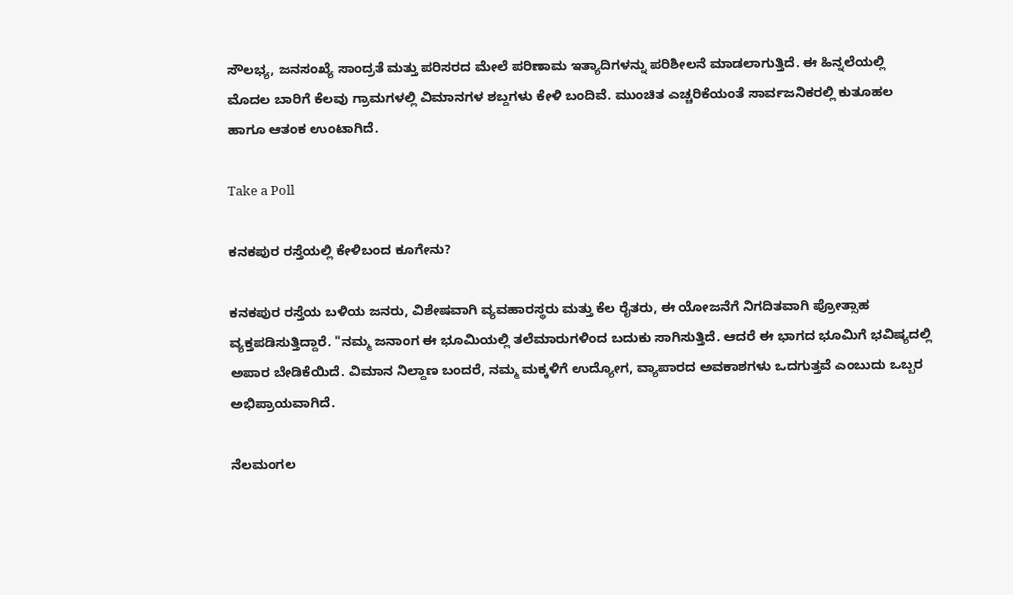ಸೌಲಭ್ಯ, ಜನಸಂಖ್ಯೆ ಸಾಂದ್ರತೆ ಮತ್ತು ಪರಿಸರದ ಮೇಲೆ ಪರಿಣಾಮ ಇತ್ಯಾದಿಗಳನ್ನು ಪರಿಶೀಲನೆ ಮಾಡಲಾಗುತ್ತಿದೆ. ಈ ಹಿನ್ನಲೆಯಲ್ಲಿ ಮೊದಲ ಬಾರಿಗೆ ಕೆಲವು ಗ್ರಾಮಗಳಲ್ಲಿ ವಿಮಾನಗಳ ಶಬ್ದಗಳು ಕೇಳಿ ಬಂದಿವೆ. ಮುಂಚಿತ ಎಚ್ಚರಿಕೆಯಂತೆ ಸಾರ್ವಜನಿಕರಲ್ಲಿ ಕುತೂಹಲ ಹಾಗೂ ಆತಂಕ ಉಂಟಾಗಿದೆ.

Take a Poll

ಕನಕಪುರ ರಸ್ತೆಯಲ್ಲಿ ಕೇಳಿಬಂದ ಕೂಗೇನು?

ಕನಕಪುರ ರಸ್ತೆಯ ಬಳಿಯ ಜನರು, ವಿಶೇಷವಾಗಿ ವ್ಯವಹಾರಸ್ಥರು ಮತ್ತು ಕೆಲ ರೈತರು, ಈ ಯೋಜನೆಗೆ ನಿಗದಿತವಾಗಿ ಪ್ರೋತ್ಸಾಹ ವ್ಯಕ್ತಪಡಿಸುತ್ತಿದ್ದಾರೆ. "ನಮ್ಮ ಜನಾಂಗ ಈ ಭೂಮಿಯಲ್ಲಿ ತಲೆಮಾರುಗಳಿಂದ ಬದುಕು ಸಾಗಿಸುತ್ತಿದೆ. ಆದರೆ ಈ ಭಾಗದ ಭೂಮಿಗೆ ಭವಿಷ್ಯದಲ್ಲಿ ಅಪಾರ ಬೇಡಿಕೆಯಿದೆ. ವಿಮಾನ ನಿಲ್ದಾಣ ಬಂದರೆ, ನಮ್ಮ ಮಕ್ಕಳಿಗೆ ಉದ್ಯೋಗ, ವ್ಯಾಪಾರದ ಅವಕಾಶಗಳು ಒದಗುತ್ತವೆ ಎಂಬುದು ಒಬ್ಬರ ಅಭಿಪ್ರಾಯವಾಗಿದೆ.

ನೆಲಮಂಗಲ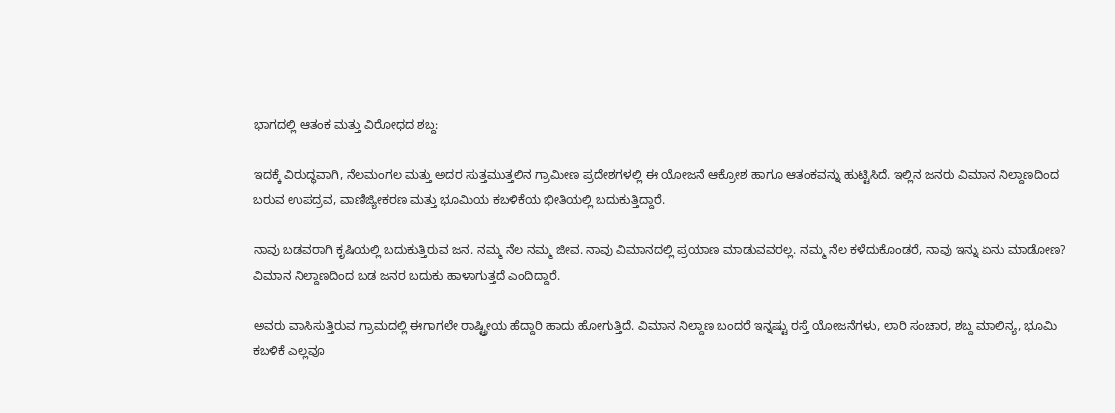ಭಾಗದಲ್ಲಿ ಆತಂಕ ಮತ್ತು ವಿರೋಧದ ಶಬ್ದ:

ಇದಕ್ಕೆ ವಿರುದ್ಧವಾಗಿ, ನೆಲಮಂಗಲ ಮತ್ತು ಅದರ ಸುತ್ತಮುತ್ತಲಿನ ಗ್ರಾಮೀಣ ಪ್ರದೇಶಗಳಲ್ಲಿ ಈ ಯೋಜನೆ ಆಕ್ರೋಶ ಹಾಗೂ ಆತಂಕವನ್ನು ಹುಟ್ಟಿಸಿದೆ. ಇಲ್ಲಿನ ಜನರು ವಿಮಾನ ನಿಲ್ದಾಣದಿಂದ ಬರುವ ಉಪದ್ರವ, ವಾಣಿಜ್ಯೀಕರಣ ಮತ್ತು ಭೂಮಿಯ ಕಬಳಿಕೆಯ ಭೀತಿಯಲ್ಲಿ ಬದುಕುತ್ತಿದ್ದಾರೆ.

ನಾವು ಬಡವರಾಗಿ ಕೃಷಿಯಲ್ಲಿ ಬದುಕುತ್ತಿರುವ ಜನ. ನಮ್ಮ ನೆಲ ನಮ್ಮ ಜೀವ. ನಾವು ವಿಮಾನದಲ್ಲಿ ಪ್ರಯಾಣ ಮಾಡುವವರಲ್ಲ. ನಮ್ಮ ನೆಲ ಕಳೆದುಕೊಂಡರೆ, ನಾವು ಇನ್ನು ಏನು ಮಾಡೋಣ? ವಿಮಾನ ನಿಲ್ದಾಣದಿಂದ ಬಡ ಜನರ ಬದುಕು ಹಾಳಾಗುತ್ತದೆ ಎಂದಿದ್ದಾರೆ.

ಅವರು ವಾಸಿಸುತ್ತಿರುವ ಗ್ರಾಮದಲ್ಲಿ ಈಗಾಗಲೇ ರಾಷ್ಟ್ರೀಯ ಹೆದ್ದಾರಿ ಹಾದು ಹೋಗುತ್ತಿದೆ. ವಿಮಾನ ನಿಲ್ದಾಣ ಬಂದರೆ ಇನ್ನಷ್ಟು ರಸ್ತೆ ಯೋಜನೆಗಳು, ಲಾರಿ ಸಂಚಾರ, ಶಬ್ದ ಮಾಲಿನ್ಯ, ಭೂಮಿ ಕಬಳಿಕೆ ಎಲ್ಲವೂ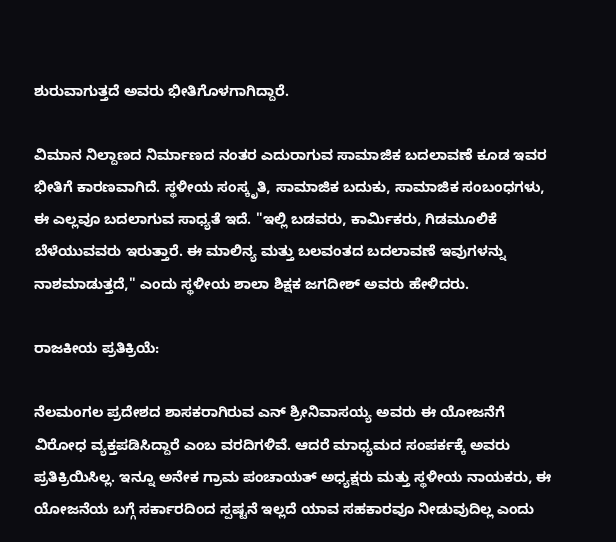ಶುರುವಾಗುತ್ತದೆ ಅವರು ಭೀತಿಗೊಳಗಾಗಿದ್ದಾರೆ.

ವಿಮಾನ ನಿಲ್ದಾಣದ ನಿರ್ಮಾಣದ ನಂತರ ಎದುರಾಗುವ ಸಾಮಾಜಿಕ ಬದಲಾವಣೆ ಕೂಡ ಇವರ ಭೀತಿಗೆ ಕಾರಣವಾಗಿದೆ. ಸ್ಥಳೀಯ ಸಂಸ್ಕೃತಿ, ಸಾಮಾಜಿಕ ಬದುಕು, ಸಾಮಾಜಿಕ ಸಂಬಂಧಗಳು, ಈ ಎಲ್ಲವೂ ಬದಲಾಗುವ ಸಾಧ್ಯತೆ ಇದೆ. "ಇಲ್ಲಿ ಬಡವರು, ಕಾರ್ಮಿಕರು, ಗಿಡಮೂಲಿಕೆ ಬೆಳೆಯುವವರು ಇರುತ್ತಾರೆ. ಈ ಮಾಲಿನ್ಯ ಮತ್ತು ಬಲವಂತದ ಬದಲಾವಣೆ ಇವುಗಳನ್ನು ನಾಶಮಾಡುತ್ತದೆ," ಎಂದು ಸ್ಥಳೀಯ ಶಾಲಾ ಶಿಕ್ಷಕ ಜಗದೀಶ್ ಅವರು ಹೇಳಿದರು.

ರಾಜಕೀಯ ಪ್ರತಿಕ್ರಿಯೆ:

ನೆಲಮಂಗಲ ಪ್ರದೇಶದ ಶಾಸಕರಾಗಿರುವ ಎನ್ ಶ್ರೀನಿವಾಸಯ್ಯ ಅವರು ಈ ಯೋಜನೆಗೆ ವಿರೋಧ ವ್ಯಕ್ತಪಡಿಸಿದ್ದಾರೆ ಎಂಬ ವರದಿಗಳಿವೆ. ಆದರೆ ಮಾಧ್ಯಮದ ಸಂಪರ್ಕಕ್ಕೆ ಅವರು ಪ್ರತಿಕ್ರಿಯಿಸಿಲ್ಲ. ಇನ್ನೂ ಅನೇಕ ಗ್ರಾಮ ಪಂಚಾಯತ್ ಅಧ್ಯಕ್ಷರು ಮತ್ತು ಸ್ಥಳೀಯ ನಾಯಕರು, ಈ ಯೋಜನೆಯ ಬಗ್ಗೆ ಸರ್ಕಾರದಿಂದ ಸ್ಪಷ್ಟನೆ ಇಲ್ಲದೆ ಯಾವ ಸಹಕಾರವೂ ನೀಡುವುದಿಲ್ಲ ಎಂದು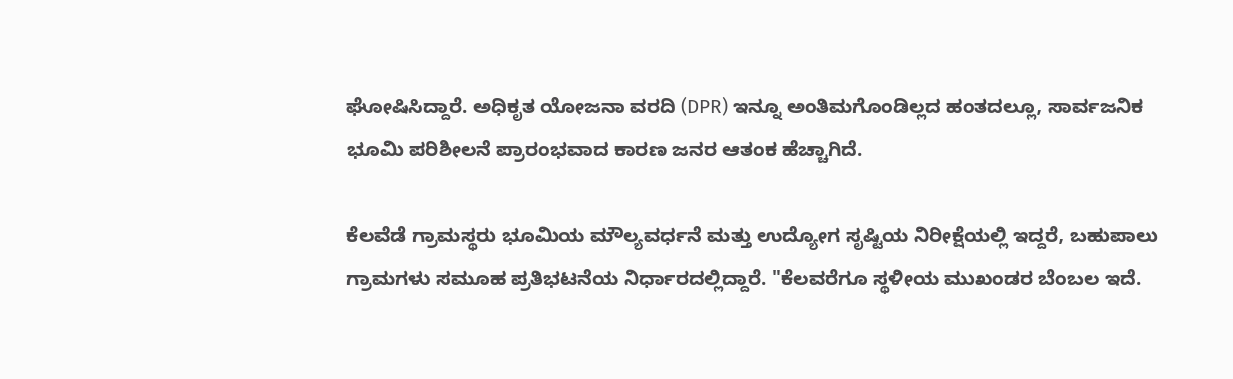ಘೋಷಿಸಿದ್ದಾರೆ. ಅಧಿಕೃತ ಯೋಜನಾ ವರದಿ (DPR) ಇನ್ನೂ ಅಂತಿಮಗೊಂಡಿಲ್ಲದ ಹಂತದಲ್ಲೂ, ಸಾರ್ವಜನಿಕ ಭೂಮಿ ಪರಿಶೀಲನೆ ಪ್ರಾರಂಭವಾದ ಕಾರಣ ಜನರ ಆತಂಕ ಹೆಚ್ಚಾಗಿದೆ.

ಕೆಲವೆಡೆ ಗ್ರಾಮಸ್ಥರು ಭೂಮಿಯ ಮೌಲ್ಯವರ್ಧನೆ ಮತ್ತು ಉದ್ಯೋಗ ಸೃಷ್ಟಿಯ ನಿರೀಕ್ಷೆಯಲ್ಲಿ ಇದ್ದರೆ, ಬಹುಪಾಲು ಗ್ರಾಮಗಳು ಸಮೂಹ ಪ್ರತಿಭಟನೆಯ ನಿರ್ಧಾರದಲ್ಲಿದ್ದಾರೆ. "ಕೆಲವರೆಗೂ ಸ್ಥಳೀಯ ಮುಖಂಡರ ಬೆಂಬಲ ಇದೆ.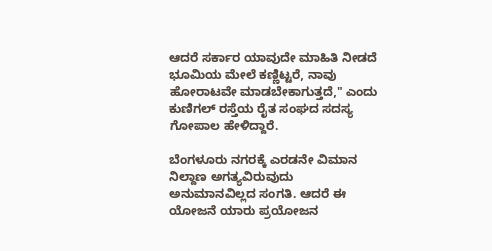ಆದರೆ ಸರ್ಕಾರ ಯಾವುದೇ ಮಾಹಿತಿ ನೀಡದೆ ಭೂಮಿಯ ಮೇಲೆ ಕಣ್ಣಿಟ್ಟರೆ, ನಾವು ಹೋರಾಟವೇ ಮಾಡಬೇಕಾಗುತ್ತದೆ," ಎಂದು ಕುಣಿಗಲ್ ರಸ್ತೆಯ ರೈತ ಸಂಘದ ಸದಸ್ಯ ಗೋಪಾಲ ಹೇಳಿದ್ದಾರೆ.

ಬೆಂಗಳೂರು ನಗರಕ್ಕೆ ಎರಡನೇ ವಿಮಾನ ನಿಲ್ದಾಣ ಅಗತ್ಯವಿರುವುದು ಅನುಮಾನವಿಲ್ಲದ ಸಂಗತಿ. ಆದರೆ ಈ ಯೋಜನೆ ಯಾರು ಪ್ರಯೋಜನ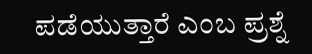ಪಡೆಯುತ್ತಾರೆ ಎಂಬ ಪ್ರಶ್ನೆ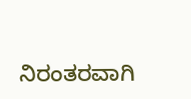ನಿರಂತರವಾಗಿ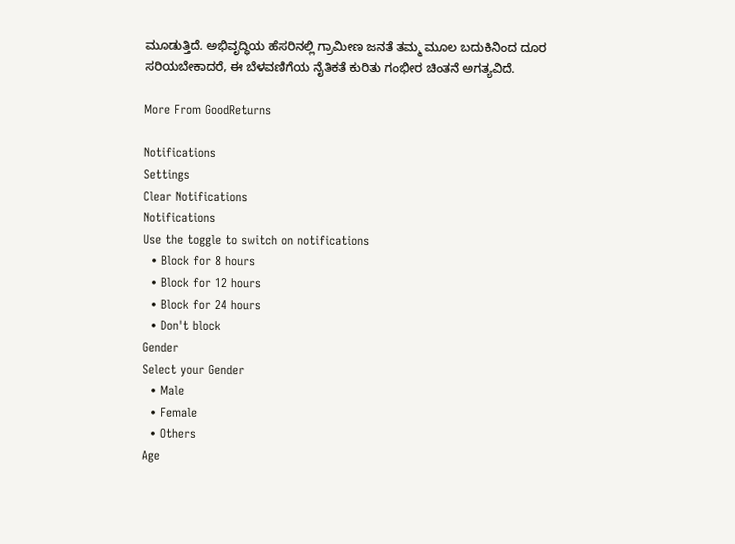ಮೂಡುತ್ತಿದೆ. ಅಭಿವೃದ್ಧಿಯ ಹೆಸರಿನಲ್ಲಿ ಗ್ರಾಮೀಣ ಜನತೆ ತಮ್ಮ ಮೂಲ ಬದುಕಿನಿಂದ ದೂರ ಸರಿಯಬೇಕಾದರೆ, ಈ ಬೆಳವಣಿಗೆಯ ನೈತಿಕತೆ ಕುರಿತು ಗಂಭೀರ ಚಿಂತನೆ ಅಗತ್ಯವಿದೆ.

More From GoodReturns

Notifications
Settings
Clear Notifications
Notifications
Use the toggle to switch on notifications
  • Block for 8 hours
  • Block for 12 hours
  • Block for 24 hours
  • Don't block
Gender
Select your Gender
  • Male
  • Female
  • Others
Age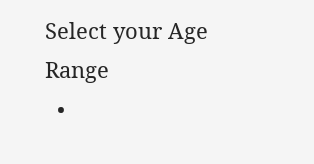Select your Age Range
  •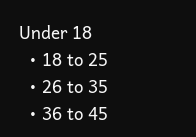Under 18
  • 18 to 25
  • 26 to 35
  • 36 to 45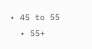• 45 to 55
  • 55+